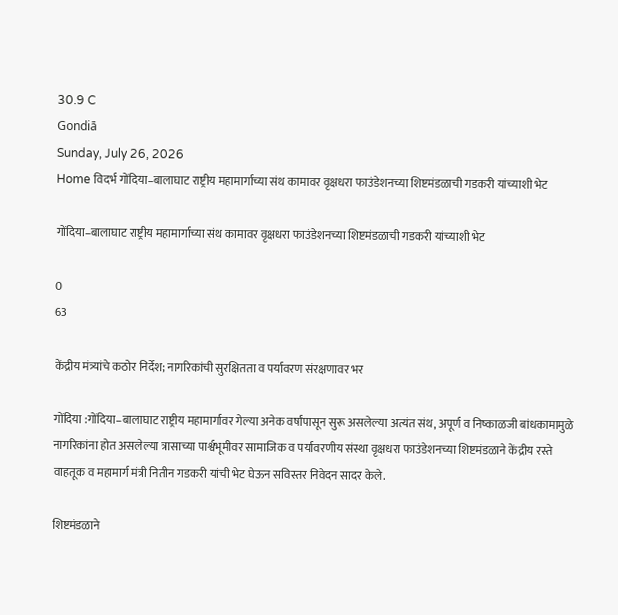30.9 C
Gondiā
Sunday, July 26, 2026
Home विदर्भ गोंदिया–बालाघाट राष्ट्रीय महामार्गाच्या संथ कामावर वृक्षधरा फाउंडेशनच्या शिष्टमंडळाची गडकरी यांच्याशी भेट

गोंदिया–बालाघाट राष्ट्रीय महामार्गाच्या संथ कामावर वृक्षधरा फाउंडेशनच्या शिष्टमंडळाची गडकरी यांच्याशी भेट

0
63

केंद्रीय मंत्र्यांचे कठोर निर्देश; नागरिकांची सुरक्षितता व पर्यावरण संरक्षणावर भर

गोंदिया :गोंदिया–बालाघाट राष्ट्रीय महामार्गावर गेल्या अनेक वर्षांपासून सुरू असलेल्या अत्यंत संथ, अपूर्ण व निष्काळजी बांधकामामुळे नागरिकांना होत असलेल्या त्रासाच्या पार्श्वभूमीवर सामाजिक व पर्यावरणीय संस्था वृक्षधरा फाउंडेशनच्या शिष्टमंडळाने केंद्रीय रस्ते वाहतूक व महामार्ग मंत्री नितीन गडकरी यांची भेट घेऊन सविस्तर निवेदन सादर केले.

शिष्टमंडळाने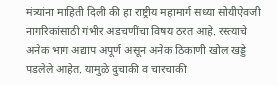मंत्र्यांना माहिती दिली की हा राष्ट्रीय महामार्ग सध्या सोयीऐवजी नागरिकांसाठी गंभीर अडचणींचा विषय ठरत आहे. रस्त्याचे अनेक भाग अद्याप अपूर्ण असून अनेक ठिकाणी खोल खड्डे पडलेले आहेत. यामुळे दुचाकी व चारचाकी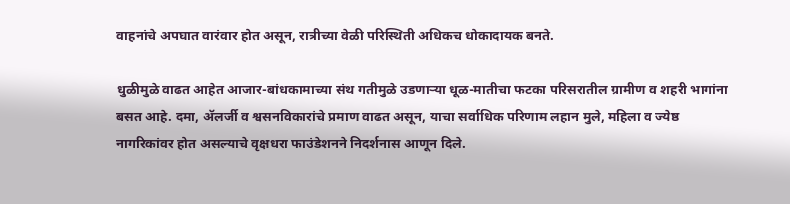वाहनांचे अपघात वारंवार होत असून, रात्रीच्या वेळी परिस्थिती अधिकच धोकादायक बनते.

धुळीमुळे वाढत आहेत आजार-बांधकामाच्या संथ गतीमुळे उडणाऱ्या धूळ-मातीचा फटका परिसरातील ग्रामीण व शहरी भागांना बसत आहे. दमा, अ‍ॅलर्जी व श्वसनविकारांचे प्रमाण वाढत असून, याचा सर्वाधिक परिणाम लहान मुले, महिला व ज्येष्ठ नागरिकांवर होत असल्याचे वृक्षधरा फाउंडेशनने निदर्शनास आणून दिले.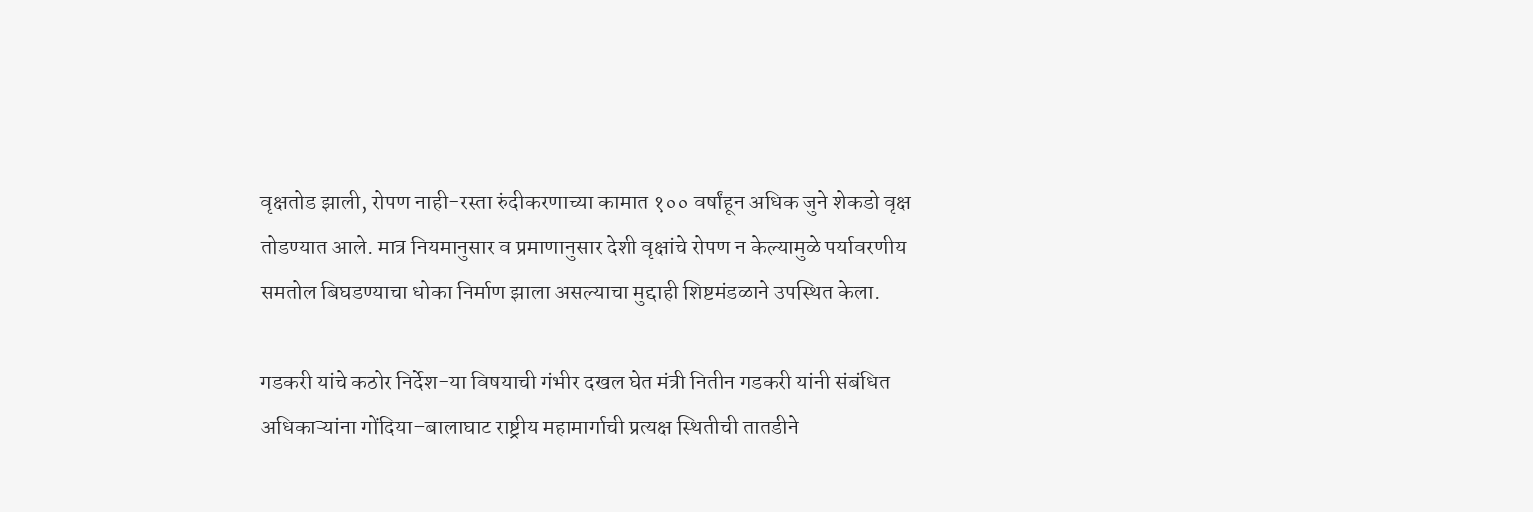वृक्षतोड झाली, रोपण नाही-रस्ता रुंदीकरणाच्या कामात १०० वर्षांहून अधिक जुने शेकडो वृक्ष तोडण्यात आले. मात्र नियमानुसार व प्रमाणानुसार देशी वृक्षांचे रोपण न केल्यामुळे पर्यावरणीय समतोल बिघडण्याचा धोका निर्माण झाला असल्याचा मुद्दाही शिष्टमंडळाने उपस्थित केला.

गडकरी यांचे कठोर निर्देश-या विषयाची गंभीर दखल घेत मंत्री नितीन गडकरी यांनी संबंधित अधिकाऱ्यांना गोंदिया–बालाघाट राष्ट्रीय महामार्गाची प्रत्यक्ष स्थितीची तातडीने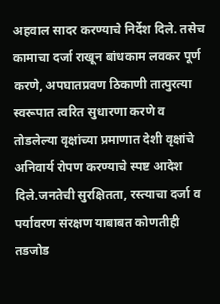अहवाल सादर करण्याचे निर्देश दिले. तसेच कामाचा दर्जा राखून बांधकाम लवकर पूर्ण करणे, अपघातप्रवण ठिकाणी तात्पुरत्या स्वरूपात त्वरित सुधारणा करणे व तोडलेल्या वृक्षांच्या प्रमाणात देशी वृक्षांचे अनिवार्य रोपण करण्याचे स्पष्ट आदेश दिले.जनतेची सुरक्षितता, रस्त्याचा दर्जा व पर्यावरण संरक्षण याबाबत कोणतीही तडजोड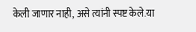केली जाणार नाही, असे त्यांनी स्पष्ट केले.या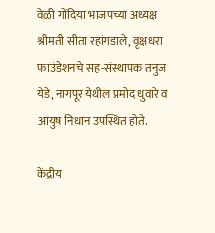वेळी गोंदिया भाजपच्या अध्यक्ष  श्रीमती सीता रहांगडाले, वृक्षधरा फाउंडेशनचे सह-संस्थापक तनुज येडे, नागपूर येथील प्रमोद धुवारे व आयुष निधान उपस्थित होते.

केंद्रीय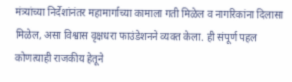मंत्र्यांच्या निर्देशांनंतर महामार्गाच्या कामाला गती मिळेल व नागरिकांना दिलासा मिळेल, असा विश्वास वृक्षधरा फाउंडेशनने व्यक्त केला. ही संपूर्ण पहल कोणत्याही राजकीय हेतूने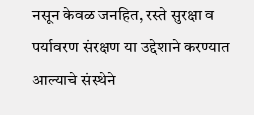नसून केवळ जनहित, रस्ते सुरक्षा व पर्यावरण संरक्षण या उद्देशाने करण्यात आल्याचे संस्थेने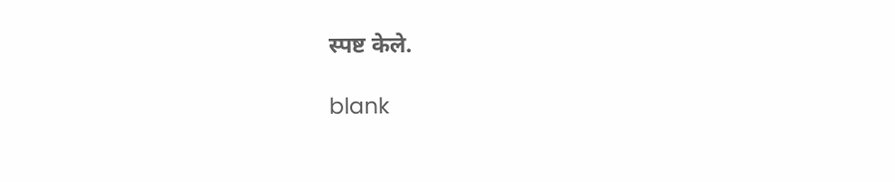स्पष्ट केले.

blank